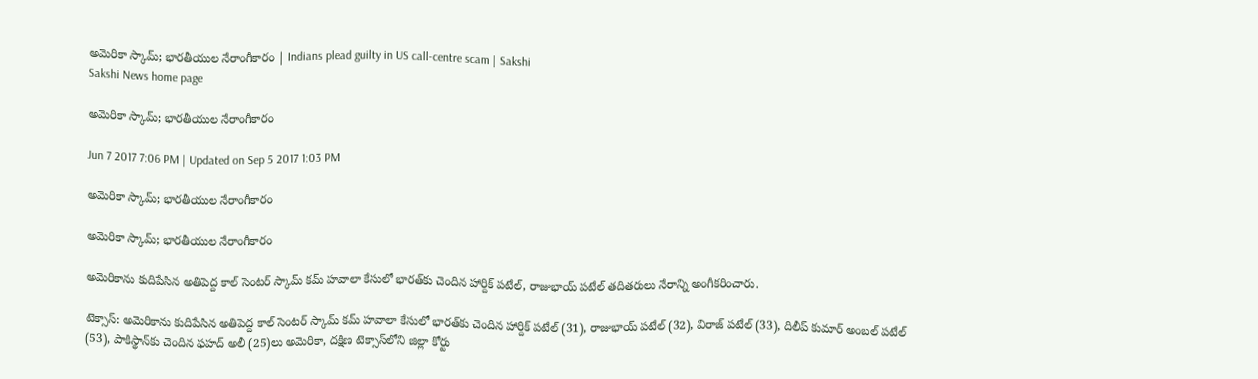అమెరికా స్కామ్‌; భారతీయుల నేరాంగీకారం | Indians plead guilty in US call-centre scam | Sakshi
Sakshi News home page

అమెరికా స్కామ్‌; భారతీయుల నేరాంగీకారం

Jun 7 2017 7:06 PM | Updated on Sep 5 2017 1:03 PM

అమెరికా స్కామ్‌; భారతీయుల నేరాంగీకారం

అమెరికా స్కామ్‌; భారతీయుల నేరాంగీకారం

అమెరికాను కుదిపేసిన అతిపెద్ద కాల్‌ సెంటర్‌ స్కామ్‌ కమ్‌ హవాలా కేసులో భారత్‌కు చెందిన హార్దిక్‌ పటేల్‌, రాజుభాయ్‌ పటేల్‌ తదితరులు నేరాన్ని అంగీకరించారు.

టెక్సాస్‌: అమెరికాను కుదిపేసిన అతిపెద్ద కాల్‌ సెంటర్‌ స్కామ్‌ కమ్‌ హవాలా కేసులో భారత్‌కు చెందిన హార్దిక్‌ పటేల్‌ (31), రాజుభాయ్‌ పటేల్‌ (32), విరాజ్‌ పటేల్‌ (33), దిలీప్‌ కుమార్‌ అంబల్‌ పటేల్‌ (53), పాకిస్థాన్‌కు చెందిన ఫహద్‌ అలీ (25)లు అమెరికా, దక్షిణ టెక్సాస్‌లోని జిల్లా కోర్టు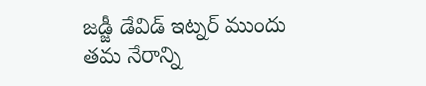జడ్జీ డేవిడ్‌ ఇట్నర్‌ ముందు తమ నేరాన్ని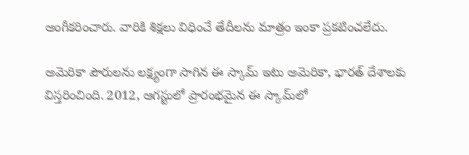అంగీకరించారు. వారికి శిక్షలు విధించే తేదీలను మాత్రం ఇంకా ప్రకటించలేదు.

అమెరికా పౌరులను లక్ష్యంగా సాగిన ఈ స్కామ్‌ ఇటు అమెరికా, భారత్‌ దేశాలకు విస్తరించింది. 2012, ఆగస్టులో ప్రారంభమైన ఈ స్కామ్‌లో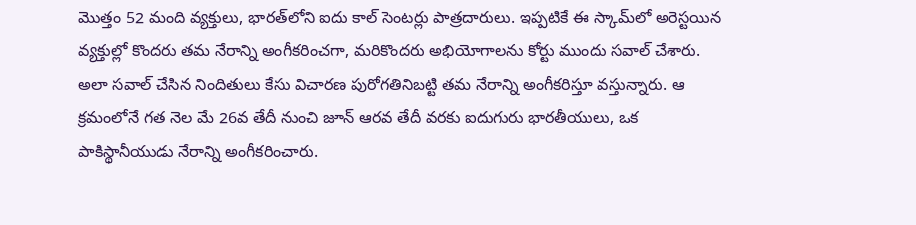మొత్తం 52 మంది వ్యక్తులు, భారత్‌లోని ఐదు కాల్‌ సెంటర్లు పాత్రదారులు. ఇప్పటికే ఈ స్కామ్‌లో అరెస్టయిన వ్యక్తుల్లో కొందరు తమ నేరాన్ని అంగీకరించగా, మరికొందరు అభియోగాలను కోర్టు ముందు సవాల్‌ చేశారు. అలా సవాల్‌ చేసిన నిందితులు కేసు విచారణ పురోగతినిబట్టి తమ నేరాన్ని అంగీకరిస్తూ వస్తున్నారు. ఆ క్రమంలోనే గత నెల మే 26వ తేదీ నుంచి జూన్‌ ఆరవ తేదీ వరకు ఐదుగురు భారతీయులు, ఒక పాకిస్థానీయుడు నేరాన్ని అంగీకరించారు.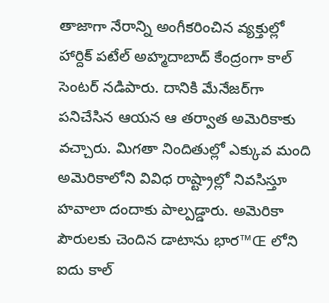తాజాగా నేరాన్ని అంగీకరించిన వ్యక్తుల్లో హార్దిక్‌ పటేల్‌ అహ్మదాబాద్‌ కేంద్రంగా కాల్‌ సెంటర్‌ నడిపారు. దానికి మేనేజర్‌గా పనిచేసిన ఆయన ఆ తర్వాత అమెరికాకు వచ్చారు. మిగతా నిందితుల్లో ఎక్కువ మంది అమెరికాలోని వివిధ రాష్ట్రాల్లో నివసిస్తూ హవాలా దందాకు పాల్పడ్డారు. అమెరికా పౌరులకు చెందిన డాటాను భార™Œ లోని ఐదు కాల్‌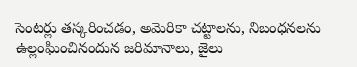సెంటర్లు తస్కరించడం, అమెరికా చట్టాలను, నిబంధనలను ఉల్లంఘించినందున జరిమానాలు, జైలు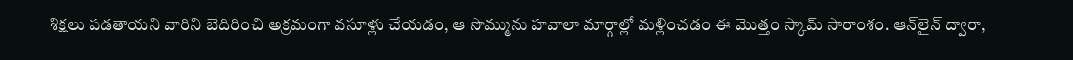శిక్షలు పడతాయని వారిని బెదిరించి అక్రమంగా వసూళ్లు చేయడం, ఆ సొమ్మును హవాలా మార్గాల్లో మళ్లించడం ఈ మొత్తం స్కామ్‌ సారాంశం. ఆన్‌లైన్‌ ద్వారా,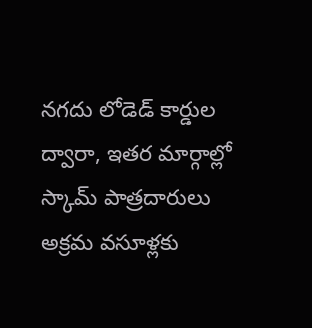నగదు లోడెడ్‌ కార్డుల ద్వారా, ఇతర మార్గాల్లో స్కామ్‌ పాత్రదారులు అక్రమ వసూళ్లకు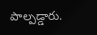పాల్పడ్డారు.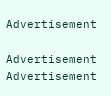Advertisement

Advertisement
Advertisement